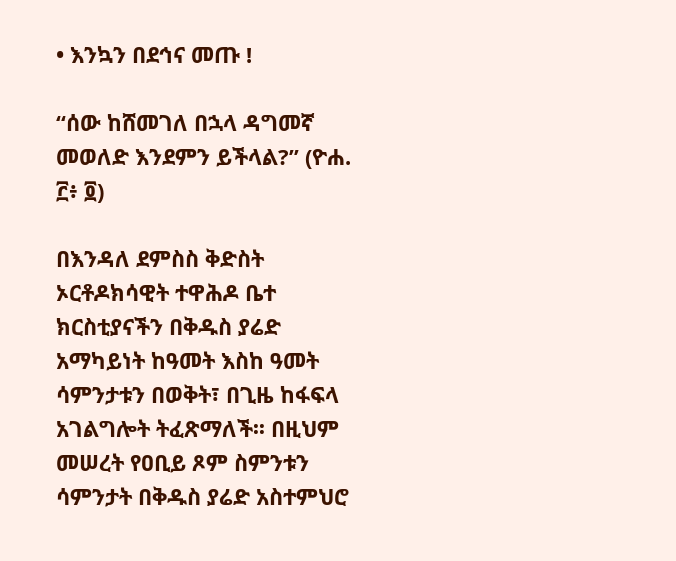• እንኳን በደኅና መጡ !

“ሰው ከሸመገለ በኋላ ዳግመኛ መወለድ እንደምን ይችላል?” (ዮሐ. ፫፥ ፬)

በእንዳለ ደምስስ ቅድስት ኦርቶዶክሳዊት ተዋሕዶ ቤተ ክርስቲያናችን በቅዱስ ያሬድ አማካይነት ከዓመት እስከ ዓመት ሳምንታቱን በወቅት፣ በጊዜ ከፋፍላ አገልግሎት ትፈጽማለች፡፡ በዚህም መሠረት የዐቢይ ጾም ስምንቱን ሳምንታት በቅዱስ ያሬድ አስተምህሮ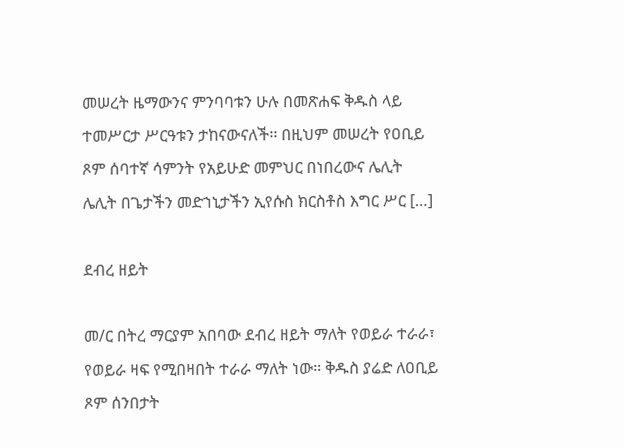መሠረት ዜማውንና ምንባባቱን ሁሉ በመጽሐፍ ቅዱስ ላይ ተመሥርታ ሥርዓቱን ታከናውናለች፡፡ በዚህም መሠረት የዐቢይ ጾም ሰባተኛ ሳምንት የአይሁድ መምህር በነበረውና ሌሊት ሌሊት በጌታችን መድኀኒታችን ኢየሱስ ክርስቶስ እግር ሥር […]

ደብረ ዘይት

መ/ር በትረ ማርያም አበባው ደብረ ዘይት ማለት የወይራ ተራራ፣ የወይራ ዛፍ የሚበዛበት ተራራ ማለት ነው። ቅዱስ ያሬድ ለዐቢይ ጾም ሰንበታት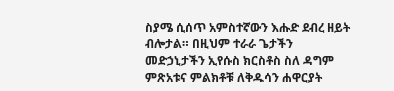ስያሜ ሲሰጥ አምስተኛውን እሑድ ደብረ ዘይት ብሎታል። በዚህም ተራራ ጌታችን መድኃኒታችን ኢየሱስ ክርስቶስ ስለ ዳግም ምጽአቱና ምልክቶቹ ለቅዱሳን ሐዋርያት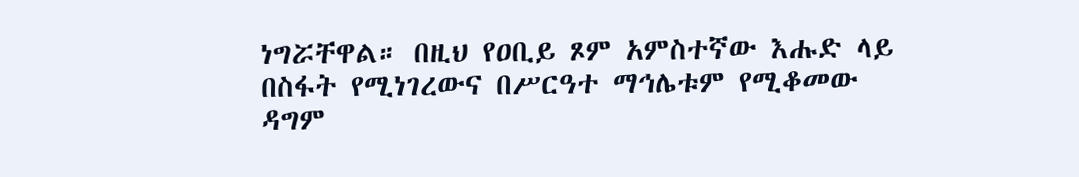ነግሯቸዋል። በዚህ የዐቢይ ጾም አምስተኛው እሑድ ላይ በስፋት የሚነገረውና በሥርዓተ ማኅሌቱም የሚቆመው ዳግም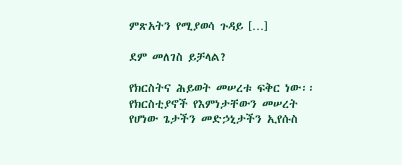ምጽአትን የሚያወሳ ጉዳይ […]

ደም መለገስ ይቻላል?

የክርስትና ሕይወት መሠረቱ ፍቅር ነው፡፡ የክርስቲያኖች የእምነታቸውን መሠረት የሆነው ጌታችን መድኃኒታችን ኢየሱስ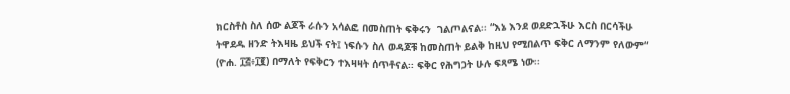ክርስቶስ ስለ ሰው ልጆች ራሱን አሳልፎ በመስጠት ፍቅሩን  ገልጦልናል፡፡ “እኔ እንደ ወደድኋችሁ እርስ በርሳችሁ ትዋደዱ ዘንድ ትእዛዜ ይህች ናት፤ ነፍሱን ስለ ወዳጆቹ ከመስጠት ይልቅ ከዚህ የሚበልጥ ፍቅር ለማንም የለውም“ (ዮሐ. ፲፭፥፲፪) በማለት የፍቅርን ተእዛዛት ሰጥቶናል፡፡ ፍቅር የሕግጋት ሁሉ ፍጻሜ ነው፡፡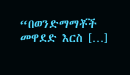“በወንድማማቾች መዋደድ እርስ […]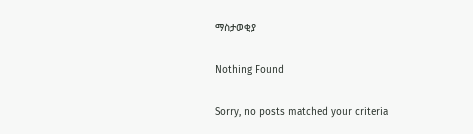ማስታወቂያ

Nothing Found

Sorry, no posts matched your criteria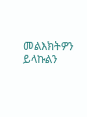መልእክትዎን ይላኩልን